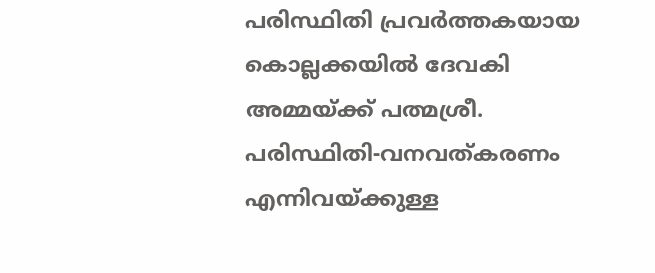പരിസ്ഥിതി പ്രവർത്തകയായ കൊല്ലക്കയിൽ ദേവകി അമ്മയ്ക്ക് പത്മശ്രീ. പരിസ്ഥിതി-വനവത്കരണം എന്നിവയ്ക്കുള്ള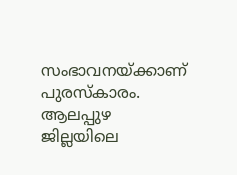സംഭാവനയ്ക്കാണ് പുരസ്‌കാരം. ആലപ്പുഴ ജില്ലയിലെ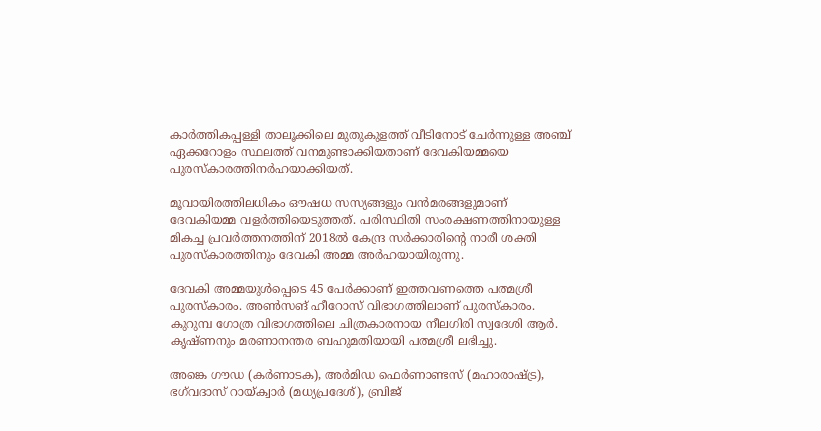കാർത്തികപ്പള്ളി താലൂക്കിലെ മുതുകുളത്ത് വീടിനോട് ചേർന്നുള്ള അഞ്ച് ഏക്കറോളം സ്ഥലത്ത് വനമുണ്ടാക്കിയതാണ് ദേവകിയമ്മയെ പുരസ്‌കാരത്തിനർഹയാക്കിയത്.

മൂവായിരത്തിലധികം ഔഷധ സസ്യങ്ങളും വൻമരങ്ങളുമാണ് ദേവകിയമ്മ വളർത്തിയെടുത്തത്. പരിസ്ഥിതി സംരക്ഷണത്തിനായുള്ള മികച്ച പ്രവർത്തനത്തിന് 2018ൽ കേന്ദ്ര സർക്കാരിന്റെ നാരീ ശക്തി പുരസ്‌കാരത്തിനും ദേവകി അമ്മ അർഹയായിരുന്നു.

ദേവകി അമ്മയുൾപ്പെടെ 45 പേർക്കാണ് ഇത്തവണത്തെ പത്മശ്രീ പുരസ്കാരം. അൺസങ് ഹീറോസ് വിഭാഗത്തിലാണ് പുരസ്കാരം. കുറുമ്പ ഗോത്ര വിഭാഗത്തിലെ ചിത്രകാരനായ നീലഗിരി സ്വദേശി ആർ. കൃഷ്ണനും മരണാനന്തര ബഹുമതിയായി പത്മശ്രീ ലഭിച്ചു.

അങ്കെ ഗൗഡ (കർണാടക), അർമിഡ ഫെർണാണ്ടസ് (മഹാരാഷ്ട്ര), ഭഗ്‌വദാസ് റായ്‌ക്വാർ (മധ്യപ്രദേശ്), ബ്രിജ്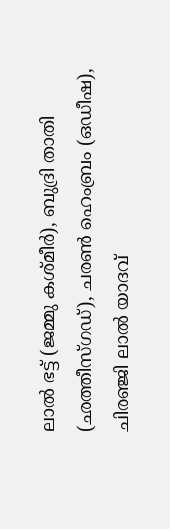ലാൽ ഭട്ട് (ജമ്മു കശ്മീർ), ബുദ്രി താതി (ഛത്തീസ്ഗഡ്), ചരൺ ഹെംബ്രം (ഒഡീഷ), ചിരഞ്ജി ലാൽ യാദവ്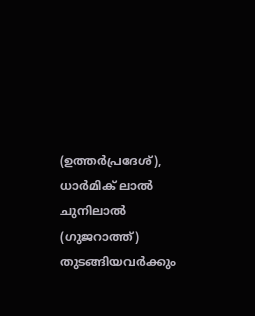(ഉത്തർപ്രദേശ്), ധാർമിക് ലാൽ ചുനിലാൽ (ഗുജറാത്ത്) തുടങ്ങിയവർക്കും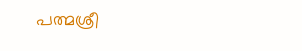പത്മശ്രീ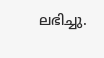ലഭിച്ചു.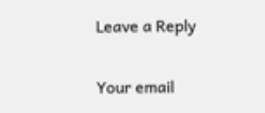Leave a Reply

Your email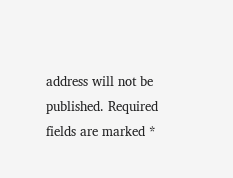address will not be published. Required fields are marked *